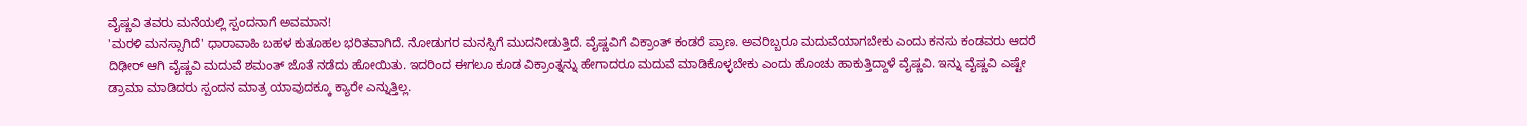ವೈಷ್ಣವಿ ತವರು ಮನೆಯಲ್ಲಿ ಸ್ಪಂದನಾಗೆ ಅವಮಾನ!
'ಮರಳಿ ಮನಸ್ಸಾಗಿದೆ' ಧಾರಾವಾಹಿ ಬಹಳ ಕುತೂಹಲ ಭರಿತವಾಗಿದೆ. ನೋಡುಗರ ಮನಸ್ಸಿಗೆ ಮುದನೀಡುತ್ತಿದೆ. ವೈಷ್ಣವಿಗೆ ವಿಕ್ರಾಂತ್ ಕಂಡರೆ ಪ್ರಾಣ. ಅವರಿಬ್ಬರೂ ಮದುವೆಯಾಗಬೇಕು ಎಂದು ಕನಸು ಕಂಡವರು ಆದರೆ ದಿಢೀರ್ ಆಗಿ ವೈಷ್ಣವಿ ಮದುವೆ ಶಮಂತ್ ಜೊತೆ ನಡೆದು ಹೋಯಿತು. ಇದರಿಂದ ಈಗಲೂ ಕೂಡ ವಿಕ್ರಾಂತ್ನನ್ನು ಹೇಗಾದರೂ ಮದುವೆ ಮಾಡಿಕೊಳ್ಳಬೇಕು ಎಂದು ಹೊಂಚು ಹಾಕುತ್ತಿದ್ದಾಳೆ ವೈಷ್ಣವಿ. ಇನ್ನು ವೈಷ್ಣವಿ ಎಷ್ಟೇ ಡ್ರಾಮಾ ಮಾಡಿದರು ಸ್ಪಂದನ ಮಾತ್ರ ಯಾವುದಕ್ಕೂ ಕ್ಯಾರೇ ಎನ್ನುತ್ತಿಲ್ಲ.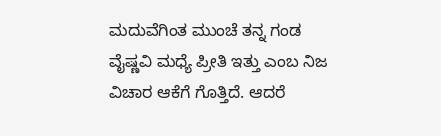ಮದುವೆಗಿಂತ ಮುಂಚೆ ತನ್ನ ಗಂಡ ವೈಷ್ಣವಿ ಮಧ್ಯೆ ಪ್ರೀತಿ ಇತ್ತು ಎಂಬ ನಿಜ ವಿಚಾರ ಆಕೆಗೆ ಗೊತ್ತಿದೆ. ಆದರೆ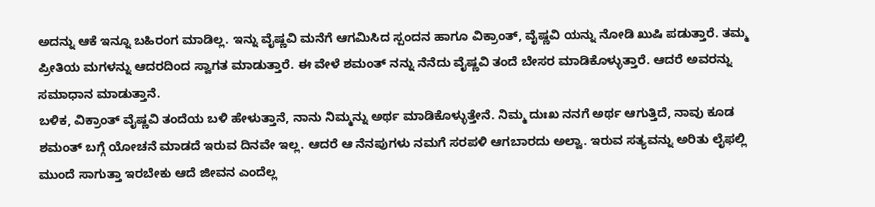ಅದನ್ನು ಆಕೆ ಇನ್ನೂ ಬಹಿರಂಗ ಮಾಡಿಲ್ಲ. ಇನ್ನು ವೈಷ್ಣವಿ ಮನೆಗೆ ಆಗಮಿಸಿದ ಸ್ಪಂದನ ಹಾಗೂ ವಿಕ್ರಾಂತ್, ವೈಷ್ಣವಿ ಯನ್ನು ನೋಡಿ ಖುಷಿ ಪಡುತ್ತಾರೆ. ತಮ್ಮ ಪ್ರೀತಿಯ ಮಗಳನ್ನು ಆದರದಿಂದ ಸ್ವಾಗತ ಮಾಡುತ್ತಾರೆ. ಈ ವೇಳೆ ಶಮಂತ್ ನನ್ನು ನೆನೆದು ವೈಷ್ಣವಿ ತಂದೆ ಬೇಸರ ಮಾಡಿಕೊಳ್ಳುತ್ತಾರೆ. ಆದರೆ ಅವರನ್ನು ಸಮಾಧಾನ ಮಾಡುತ್ತಾನೆ.
ಬಳಿಕ, ವಿಕ್ರಾಂತ್ ವೈಷ್ಣವಿ ತಂದೆಯ ಬಳಿ ಹೇಳುತ್ತಾನೆ, ನಾನು ನಿಮ್ಮನ್ನು ಅರ್ಥ ಮಾಡಿಕೊಳ್ಳುತ್ತೇನೆ. ನಿಮ್ಮ ದುಃಖ ನನಗೆ ಅರ್ಥ ಆಗುತ್ತಿದೆ, ನಾವು ಕೂಡ ಶಮಂತ್ ಬಗ್ಗೆ ಯೋಚನೆ ಮಾಡದೆ ಇರುವ ದಿನವೇ ಇಲ್ಲ. ಆದರೆ ಆ ನೆನಪುಗಳು ನಮಗೆ ಸರಪಳಿ ಆಗಬಾರದು ಅಲ್ವಾ. ಇರುವ ಸತ್ಯವನ್ನು ಅರಿತು ಲೈಫಲ್ಲಿ ಮುಂದೆ ಸಾಗುತ್ತಾ ಇರಬೇಕು ಆದೆ ಜೀವನ ಎಂದೆಲ್ಲ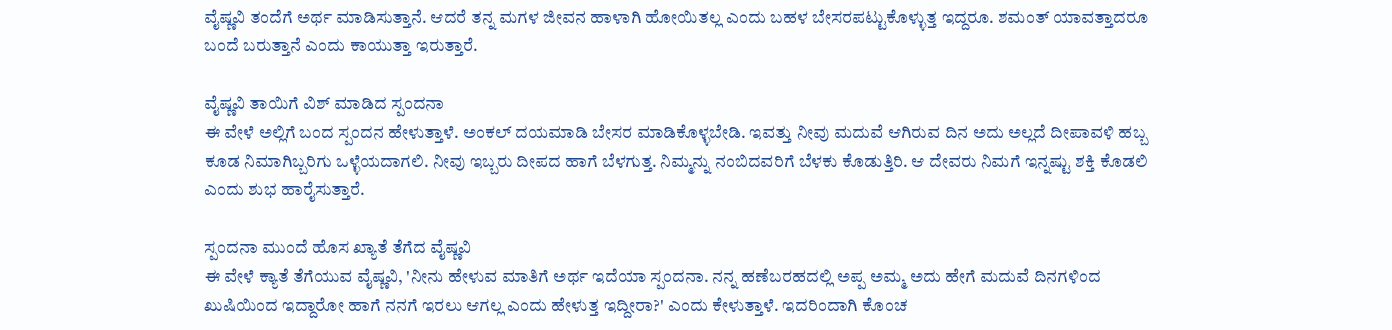ವೈಷ್ಣವಿ ತಂದೆಗೆ ಅರ್ಥ ಮಾಡಿಸುತ್ತಾನೆ. ಆದರೆ ತನ್ನ ಮಗಳ ಜೀವನ ಹಾಳಾಗಿ ಹೋಯಿತಲ್ಲ ಎಂದು ಬಹಳ ಬೇಸರಪಟ್ಟುಕೊಳ್ಳುತ್ತ ಇದ್ದರೂ. ಶಮಂತ್ ಯಾವತ್ತಾದರೂ ಬಂದೆ ಬರುತ್ತಾನೆ ಎಂದು ಕಾಯುತ್ತಾ ಇರುತ್ತಾರೆ.

ವೈಷ್ಣವಿ ತಾಯಿಗೆ ವಿಶ್ ಮಾಡಿದ ಸ್ಪಂದನಾ
ಈ ವೇಳೆ ಅಲ್ಲಿಗೆ ಬಂದ ಸ್ಪಂದನ ಹೇಳುತ್ತಾಳೆ. ಅಂಕಲ್ ದಯಮಾಡಿ ಬೇಸರ ಮಾಡಿಕೊಳ್ಳಬೇಡಿ. ಇವತ್ತು ನೀವು ಮದುವೆ ಆಗಿರುವ ದಿನ ಅದು ಅಲ್ಲದೆ ದೀಪಾವಳಿ ಹಬ್ಬ ಕೂಡ ನಿಮಾಗಿಬ್ಬರಿಗು ಒಳ್ಳೆಯದಾಗಲಿ. ನೀವು ಇಬ್ಬರು ದೀಪದ ಹಾಗೆ ಬೆಳಗುತ್ತ. ನಿಮ್ಮನ್ನು ನಂಬಿದವರಿಗೆ ಬೆಳಕು ಕೊಡುತ್ತಿರಿ. ಆ ದೇವರು ನಿಮಗೆ ಇನ್ನಷ್ಟು ಶಕ್ತಿ ಕೊಡಲಿ ಎಂದು ಶುಭ ಹಾರೈಸುತ್ತಾರೆ.

ಸ್ಪಂದನಾ ಮುಂದೆ ಹೊಸ ಖ್ಯಾತೆ ತೆಗೆದ ವೈಷ್ಣವಿ
ಈ ವೇಳೆ ಕ್ಯಾತೆ ತೆಗೆಯುವ ವೈಷ್ಣವಿ, 'ನೀನು ಹೇಳುವ ಮಾತಿಗೆ ಅರ್ಥ ಇದೆಯಾ ಸ್ಪಂದನಾ. ನನ್ನ ಹಣೆಬರಹದಲ್ಲಿ ಅಪ್ಪ ಅಮ್ಮ ಅದು ಹೇಗೆ ಮದುವೆ ದಿನಗಳಿಂದ ಖುಷಿಯಿಂದ ಇದ್ದಾರೋ ಹಾಗೆ ನನಗೆ ಇರಲು ಆಗಲ್ಲ ಎಂದು ಹೇಳುತ್ತ ಇದ್ದೀರಾ?' ಎಂದು ಕೇಳುತ್ತಾಳೆ. ಇದರಿಂದಾಗಿ ಕೊಂಚ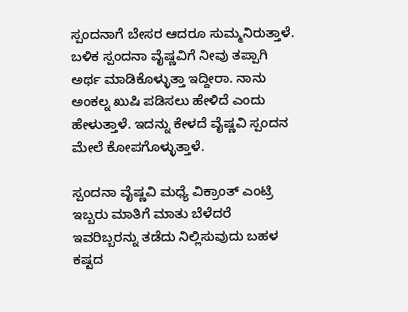ಸ್ಪಂದನಾಗೆ ಬೇಸರ ಆದರೂ ಸುಮ್ಮನಿರುತ್ತಾಳೆ. ಬಳಿಕ ಸ್ಪಂದನಾ ವೈಷ್ಣವಿಗೆ ನೀವು ತಪ್ಪಾಗಿ ಅರ್ಥ ಮಾಡಿಕೊಳ್ಳುತ್ತಾ ಇದ್ದೀರಾ. ನಾನು ಅಂಕಲ್ನ ಖುಷಿ ಪಡಿಸಲು ಹೇಳಿದೆ ಎಂದು ಹೇಳುತ್ತಾಳೆ. ಇದನ್ನು ಕೇಳದೆ ವೈಷ್ಣವಿ ಸ್ಪಂದನ ಮೇಲೆ ಕೋಪಗೊಳ್ಳುತ್ತಾಳೆ.

ಸ್ಪಂದನಾ ವೈಷ್ಣವಿ ಮಧ್ಯೆ ವಿಕ್ರಾಂತ್ ಎಂಟ್ರಿ
ಇಬ್ಬರು ಮಾತಿಗೆ ಮಾತು ಬೆಳೆದರೆ ಇವರಿಬ್ಬರನ್ನು ತಡೆದು ನಿಲ್ಲಿಸುವುದು ಬಹಳ ಕಷ್ಟದ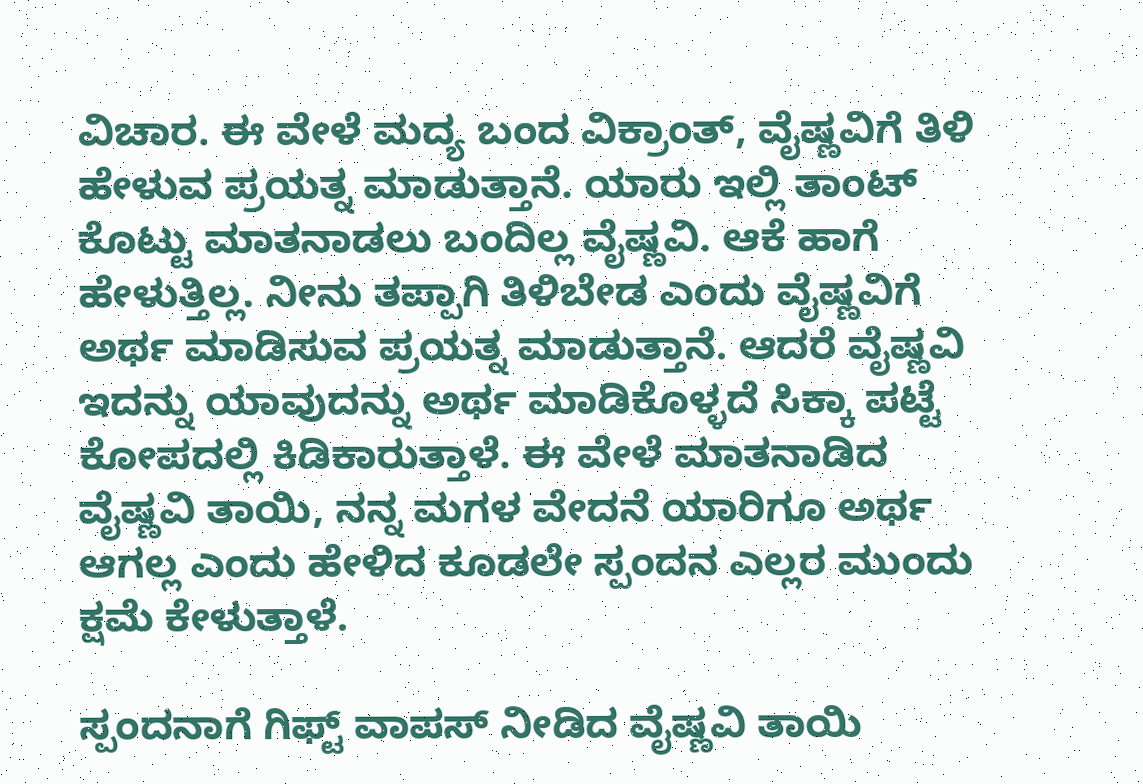ವಿಚಾರ. ಈ ವೇಳೆ ಮದ್ಯ ಬಂದ ವಿಕ್ರಾಂತ್, ವೈಷ್ಣವಿಗೆ ತಿಳಿ ಹೇಳುವ ಪ್ರಯತ್ನ ಮಾಡುತ್ತಾನೆ. ಯಾರು ಇಲ್ಲಿ ತಾಂಟ್ ಕೊಟ್ಟು ಮಾತನಾಡಲು ಬಂದಿಲ್ಲ ವೈಷ್ಣವಿ. ಆಕೆ ಹಾಗೆ ಹೇಳುತ್ತಿಲ್ಲ. ನೀನು ತಪ್ಪಾಗಿ ತಿಳಿಬೇಡ ಎಂದು ವೈಷ್ಣವಿಗೆ ಅರ್ಥ ಮಾಡಿಸುವ ಪ್ರಯತ್ನ ಮಾಡುತ್ತಾನೆ. ಆದರೆ ವೈಷ್ಣವಿ ಇದನ್ನು ಯಾವುದನ್ನು ಅರ್ಥ ಮಾಡಿಕೊಳ್ಳದೆ ಸಿಕ್ಕಾ ಪಟ್ಟೆ ಕೋಪದಲ್ಲಿ ಕಿಡಿಕಾರುತ್ತಾಳೆ. ಈ ವೇಳೆ ಮಾತನಾಡಿದ ವೈಷ್ಣವಿ ತಾಯಿ, ನನ್ನ ಮಗಳ ವೇದನೆ ಯಾರಿಗೂ ಅರ್ಥ ಆಗಲ್ಲ ಎಂದು ಹೇಳಿದ ಕೂಡಲೇ ಸ್ಪಂದನ ಎಲ್ಲರ ಮುಂದು ಕ್ಷಮೆ ಕೇಳುತ್ತಾಳೆ.

ಸ್ಪಂದನಾಗೆ ಗಿಫ್ಟ್ ವಾಪಸ್ ನೀಡಿದ ವೈಷ್ಣವಿ ತಾಯಿ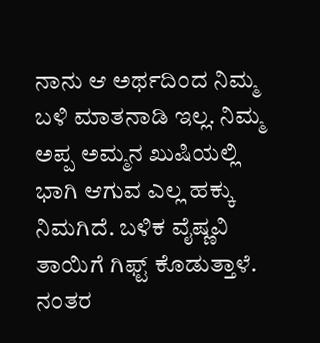ನಾನು ಆ ಅರ್ಥದಿಂದ ನಿಮ್ಮ ಬಳಿ ಮಾತನಾಡಿ ಇಲ್ಲ. ನಿಮ್ಮ ಅಪ್ಪ ಅಮ್ಮನ ಖುಷಿಯಲ್ಲಿ ಭಾಗಿ ಆಗುವ ಎಲ್ಲ ಹಕ್ಕು ನಿಮಗಿದೆ. ಬಳಿಕ ವೈಷ್ಣವಿ ತಾಯಿಗೆ ಗಿಫ್ಟ್ ಕೊಡುತ್ತಾಳೆ. ನಂತರ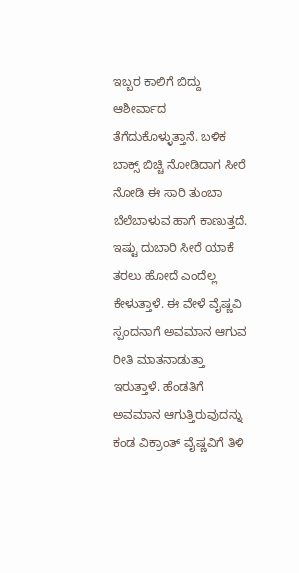ಇಬ್ಬರ ಕಾಲಿಗೆ ಬಿದ್ದು ಆಶೀರ್ವಾದ ತೆಗೆದುಕೊಳ್ಳುತ್ತಾನೆ. ಬಳಿಕ ಬಾಕ್ಸ್ ಬಿಚ್ಚಿ ನೋಡಿದಾಗ ಸೀರೆ ನೋಡಿ ಈ ಸಾರಿ ತುಂಬಾ ಬೆಲೆಬಾಳುವ ಹಾಗೆ ಕಾಣುತ್ತದೆ. ಇಷ್ಟು ದುಬಾರಿ ಸೀರೆ ಯಾಕೆ ತರಲು ಹೋದೆ ಎಂದೆಲ್ಲ ಕೇಳುತ್ತಾಳೆ. ಈ ವೇಳೆ ವೈಷ್ಣವಿ ಸ್ಪಂದನಾಗೆ ಅವಮಾನ ಆಗುವ ರೀತಿ ಮಾತನಾಡುತ್ತಾ ಇರುತ್ತಾಳೆ. ಹೆಂಡತಿಗೆ ಅವಮಾನ ಆಗುತ್ತಿರುವುದನ್ನು ಕಂಡ ವಿಕ್ರಾಂತ್ ವೈಷ್ಣವಿಗೆ ತಿಳಿ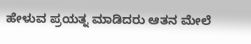ಹೇಳುವ ಪ್ರಯತ್ನ ಮಾಡಿದರು ಆತನ ಮೇಲೆ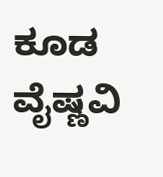ಕೂಡ ವೈಷ್ಣವಿ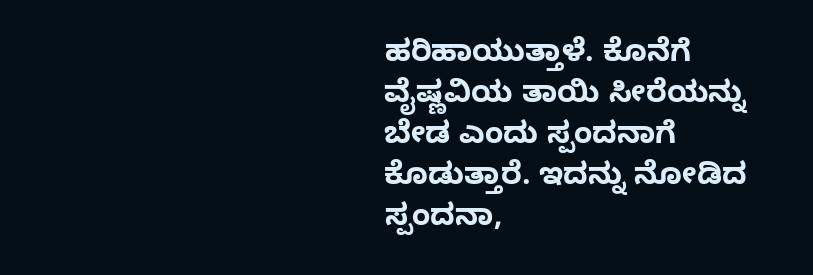ಹರಿಹಾಯುತ್ತಾಳೆ. ಕೊನೆಗೆ ವೈಷ್ಣವಿಯ ತಾಯಿ ಸೀರೆಯನ್ನು ಬೇಡ ಎಂದು ಸ್ಪಂದನಾಗೆ ಕೊಡುತ್ತಾರೆ. ಇದನ್ನು ನೋಡಿದ ಸ್ಪಂದನಾ,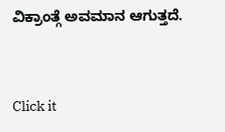ವಿಕ್ರಾಂತ್ಗೆ ಅವಮಾನ ಆಗುತ್ತದೆ.


Click it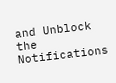and Unblock the Notifications